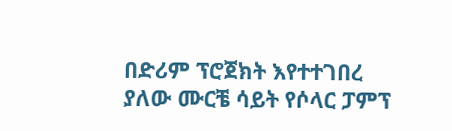በድሪም ፕሮጀክት እየተተገበረ ያለው ሙርቼ ሳይት የሶላር ፓምፕ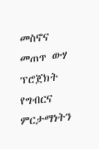መስኖና መጠጥ ውሃ ፕሮጀክት የግብርና ምርታማነትን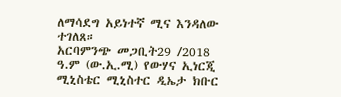ለማሳደግ አይነተኛ ሚና እንዳለው ተገለጸ።
አርባምንጭ መጋቢት29 /2018 ዓ.ም (ው.ኢ.ሚ) የውሃና ኢነርጂ ሚኒስቴር ሚኒስተር ዲኤታ ክቡር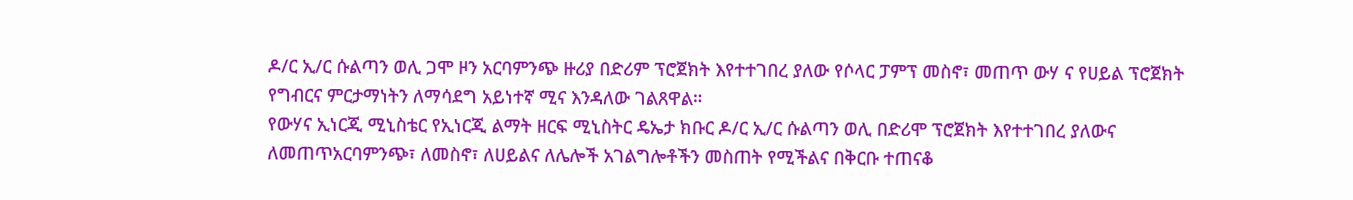ዶ/ር ኢ/ር ሱልጣን ወሊ ጋሞ ዞን አርባምንጭ ዙሪያ በድሪም ፕሮጀክት እየተተገበረ ያለው የሶላር ፓምፕ መስኖ፣ መጠጥ ውሃ ና የሀይል ፕሮጀክት የግብርና ምርታማነትን ለማሳደግ አይነተኛ ሚና እንዳለው ገልጸዋል።
የውሃና ኢነርጂ ሚኒስቴር የኢነርጂ ልማት ዘርፍ ሚኒስትር ዴኤታ ክቡር ዶ/ር ኢ/ር ሱልጣን ወሊ በድሪሞ ፕሮጀክት እየተተገበረ ያለውና ለመጠጥአርባምንጭ፣ ለመስኖ፣ ለሀይልና ለሌሎች አገልግሎቶችን መስጠት የሚችልና በቅርቡ ተጠናቆ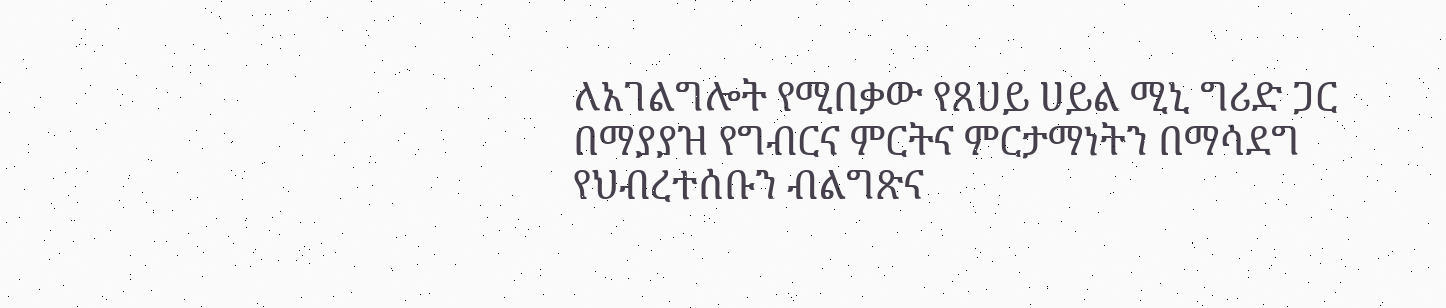ለአገልግሎት የሚበቃው የጸሀይ ሀይል ሚኒ ግሪድ ጋር በማያያዝ የግብርና ምርትና ምርታማነትን በማሳደግ የህብረተሰቡን ብልግጽና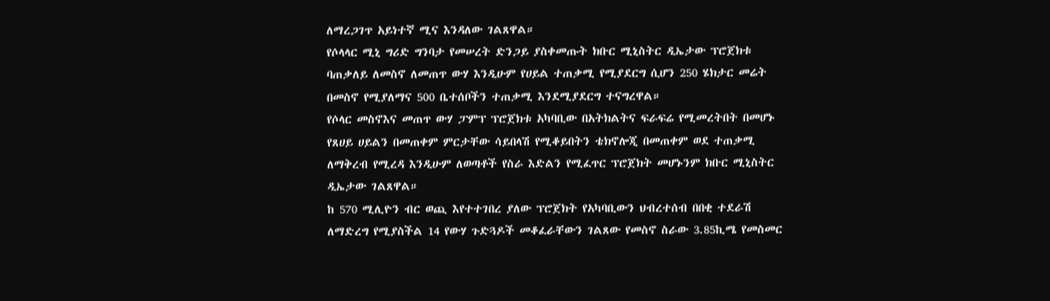ለማረጋገጥ አይነተኛ ሚና እንዳለው ገልጸዋል።
የሶላላር ሚኒ ግሪድ ግንባታ የመሠረት ድንጋይ ያስቀመጡት ክቡር ሚኒስትር ዲኤታው ፕሮጀክቱ ባጠቃለይ ለመስኖ ለመጠጥ ውሃ እንዲሁም የሀይል ተጠቃሚ የሚያደርግ ሲሆን 250 ሄክታር መሬት በመስኖ የሚያለማና 500 ቤተሰቦችን ተጠቃሚ እንደሚያደርግ ተናግረዋል።
የሶላር መስኖእና መጠጥ ውሃ ፓምፕ ፕሮጀክቱ አካባቢው በአትክልትና ፍራፍሬ የሚመረትበት በመሆኑ የጸሀይ ሀይልን በመጠቀም ምርታቸው ሳይበላሽ የሚቆይበትን ቴክኖሎጂ በመጠቀም ወደ ተጠቃሚ ለማቅረብ የሚረዳ እንዲሁም ለወጣቶች የስራ እድልን የሚፈጥር ፕሮጀክት መሆኑንም ክቡር ሚኒስትር ዲኤታው ገልጸዋል።
ከ 570 ሚሊዮን ብር ወጪ እየተተገበረ ያለው ፕሮጀክት የአካባቢውን ህብረተሰብ በበቂ ተደራሽ ለማድረግ የሚያስችል 14 የውሃ ጉድጓዶች መቆፈራቸውን ገልጸው የመስኖ ስራው 3.85ኪሜ የመስመር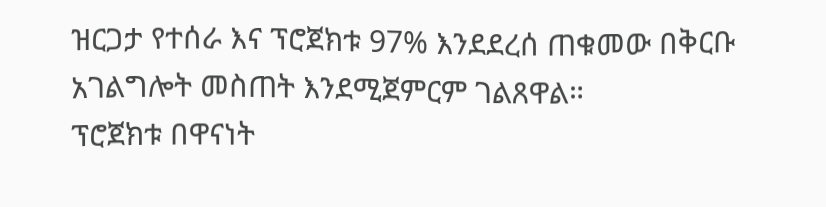ዝርጋታ የተሰራ እና ፕሮጀክቱ 97% እንደደረሰ ጠቁመው በቅርቡ አገልግሎት መስጠት እንደሚጀምርም ገልጸዋል።
ፕሮጀክቱ በዋናነት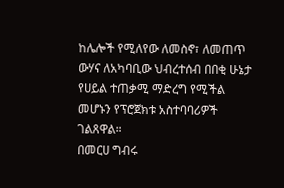ከሌሎች የሚለየው ለመስኖ፣ ለመጠጥ ውሃና ለአካባቢው ህብረተሰብ በበቂ ሁኔታ የሀይል ተጠቃሚ ማድረግ የሚችል መሆኑን የፕሮጀክቱ አስተባባሪዎች ገልጸዋል።
በመርሀ ግብሩ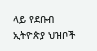ላይ የደቡብ ኢትዮጵያ ህዝቦች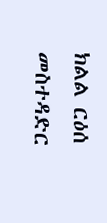ክልል ርዕሰ መስተዳድር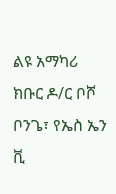ልዩ አማካሪ ክቡር ዶ/ር ቦሾ ቦንጌ፣ የኤስ ኤን ቪ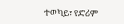ተወካይ፣ የድሪም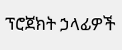ፕሮጀክት ኃላፊዎች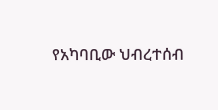የአካባቢው ህብረተሰብ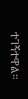ተገኝተዋል።